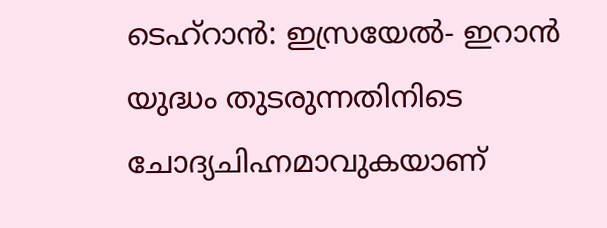ടെഹ്റാൻ: ഇസ്രയേൽ- ഇറാൻ യുദ്ധം തുടരുന്നതിനിടെ ചോദ്യചിഹ്നമാവുകയാണ്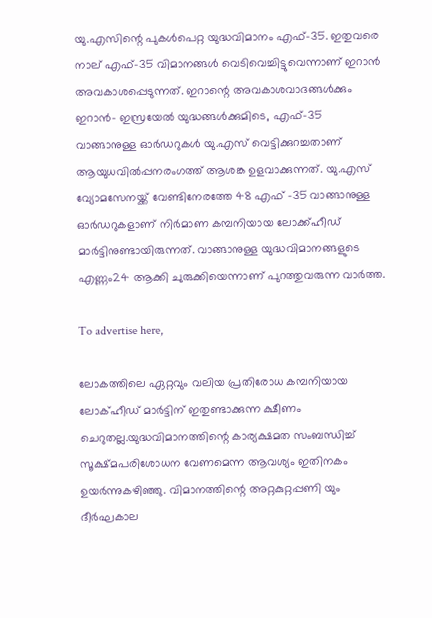യു.എസിന്റെ പുകൾപെറ്റ യുദ്ധവിമാനം എഫ്-35. ഇതുവരെ നാല് എഫ്-35 വിമാനങ്ങൾ വെടിവെച്ചിട്ടുവെന്നാണ് ഇറാൻ അവകാശപ്പെടുന്നത്. ഇറാന്റെ അവകാശവാദങ്ങൾക്കും ഇറാൻ- ഇസ്രയേൽ യുദ്ധങ്ങൾക്കുമിടെ, എഫ്-35 വാങ്ങാനുള്ള ഓർഡറുകൾ യു.എസ് വെട്ടിക്കുറച്ചതാണ് ആയുധവിൽപ്പനരംഗത്ത് ആശങ്ക ഉളവാക്കുന്നത്. യു.എസ് വ്യോമസേനയ്ക്ക് വേണ്ടിനേരത്തേ 48 എഫ് -35 വാങ്ങാനുള്ള ഓർഡറുകളാണ് നിർമാണ കമ്പനിയായ ലോക്ക്ഹീഡ് മാർട്ടിനുണ്ടായിരുന്നത്. വാങ്ങാനുള്ള യുദ്ധവിമാനങ്ങളുടെ എണ്ണം24 ആക്കി ചുരുക്കിയെന്നാണ് പുറത്തുവരുന്ന വാർത്ത.

To advertise here,

ലോകത്തിലെ ഏറ്റവും വലിയ പ്രതിരോധ കമ്പനിയായ ലോക്ഹീഡ് മാർട്ടിന് ഇതുണ്ടാക്കുന്ന ക്ഷീണം ചെറുതല്ല.യുദ്ധവിമാനത്തിന്റെ കാര്യക്ഷമത സംബന്ധിച്ച് സൂക്ഷ്മപരിശോധന വേണമെന്ന ആവശ്യം ഇതിനകം ഉയർന്നുകഴിഞ്ഞു. വിമാനത്തിന്റെ അറ്റകുറ്റപ്പണി യും ദീർഘകാല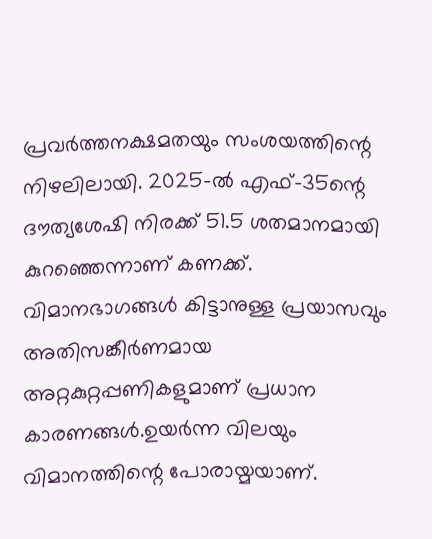പ്രവർത്തനക്ഷമതയും സംശയത്തിന്റെ നിഴലിലായി. 2025-ൽ എഫ്-35ന്റെ ദൗത്യശേഷി നിരക്ക് 51.5 ശതമാനമായി കുറഞ്ഞെന്നാണ് കണക്ക്. വിമാനഭാഗങ്ങൾ കിട്ടാനുള്ള പ്രയാസവും അതിസങ്കീർണമായ അറ്റകുറ്റപ്പണികളുമാണ് പ്രധാന കാരണങ്ങൾ.ഉയർന്ന വിലയും വിമാനത്തിന്റെ പോരായ്മയാണ്.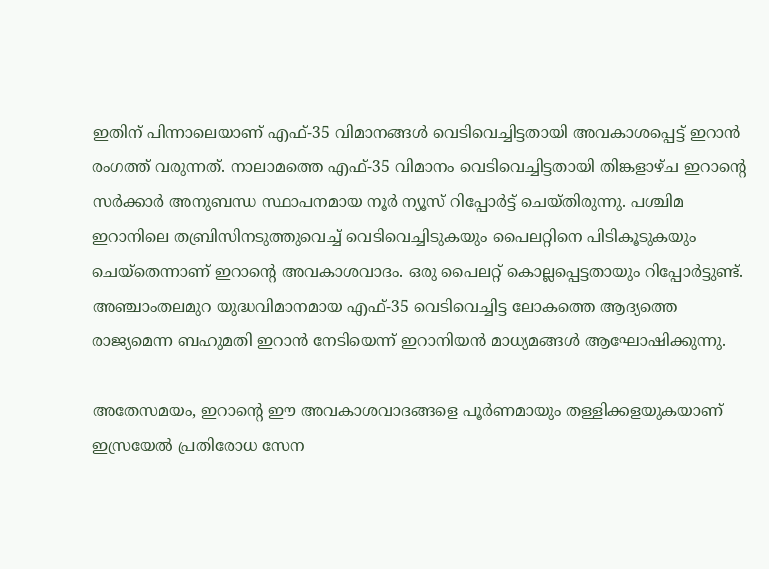ഇതിന് പിന്നാലെയാണ് എഫ്-35 വിമാനങ്ങള്‍ വെടിവെച്ചിട്ടതായി അവകാശപ്പെട്ട് ഇറാന്‍ രംഗത്ത് വരുന്നത്. നാലാമത്തെ എഫ്-35 വിമാനം വെടിവെച്ചിട്ടതായി തിങ്കളാഴ്ച ഇറാന്റെ സര്‍ക്കാര്‍ അനുബന്ധ സ്ഥാപനമായ നൂര്‍ ന്യൂസ് റിപ്പോര്‍ട്ട് ചെയ്തിരുന്നു. പശ്ചിമ ഇറാനിലെ തബ്രിസിനടുത്തുവെച്ച് വെടിവെച്ചിടുകയും പൈലറ്റിനെ പിടികൂടുകയും ചെയ്‌തെന്നാണ് ഇറാന്റെ അവകാശവാദം. ഒരു പൈലറ്റ് കൊല്ലപ്പെട്ടതായും റിപ്പോര്‍ട്ടുണ്ട്. അഞ്ചാംതലമുറ യുദ്ധവിമാനമായ എഫ്-35 വെടിവെച്ചിട്ട ലോകത്തെ ആദ്യത്തെ രാജ്യമെന്ന ബഹുമതി ഇറാന്‍ നേടിയെന്ന് ഇറാനിയന്‍ മാധ്യമങ്ങള്‍ ആഘോഷിക്കുന്നു.

അതേസമയം, ഇറാന്റെ ഈ അവകാശവാദങ്ങളെ പൂര്‍ണമായും തള്ളിക്കളയുകയാണ് ഇസ്രയേല്‍ പ്രതിരോധ സേന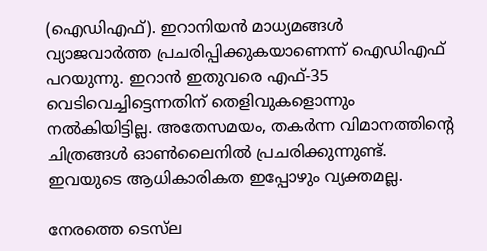(ഐഡിഎഫ്). ഇറാനിയന്‍ മാധ്യമങ്ങള്‍ വ്യാജവാര്‍ത്ത പ്രചരിപ്പിക്കുകയാണെന്ന് ഐഡിഎഫ് പറയുന്നു. ഇറാന്‍ ഇതുവരെ എഫ്-35 വെടിവെച്ചിട്ടെന്നതിന് തെളിവുകളൊന്നും നല്‍കിയിട്ടില്ല. അതേസമയം, തകര്‍ന്ന വിമാനത്തിന്റെ ചിത്രങ്ങള്‍ ഓണ്‍ലൈനില്‍ പ്രചരിക്കുന്നുണ്ട്. ഇവയുടെ ആധികാരികത ഇപ്പോഴും വ്യക്തമല്ല.

നേരത്തെ ടെസ്‌ല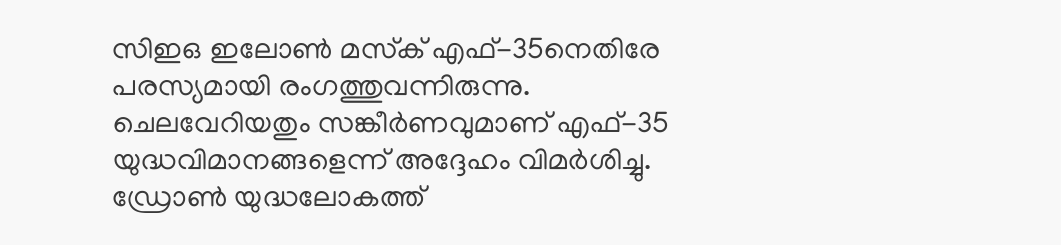സിഇഒ ഇലോണ്‍ മസ്‌ക് എഫ്-35നെതിരേ പരസ്യമായി രംഗത്തുവന്നിരുന്നു. ചെലവേറിയതും സങ്കീര്‍ണവുമാണ് എഫ്-35 യുദ്ധവിമാനങ്ങളെന്ന് അദ്ദേഹം വിമര്‍ശിച്ചു. ഡ്രോണ്‍ യുദ്ധലോകത്ത്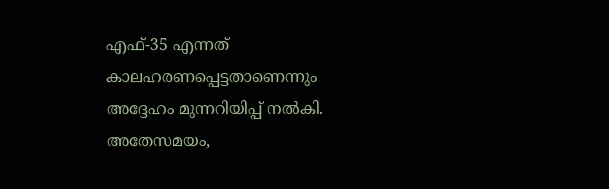എഫ്-35 എന്നത് കാലഹരണപ്പെട്ടതാണെന്നും അദ്ദേഹം മുന്നറിയിപ്പ് നല്‍കി. അതേസമയം,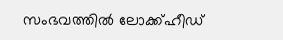സംഭവത്തില്‍ ലോക്ക്ഹീഡ്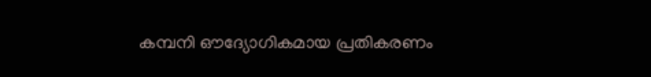കമ്പനി ഔദ്യോഗികമായ പ്രതികരണം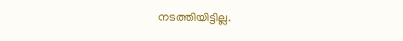നടത്തിയിട്ടില്ല.